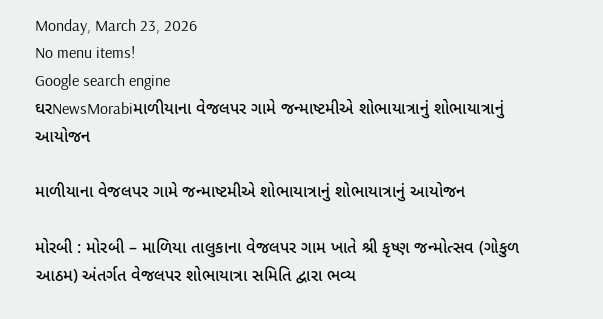Monday, March 23, 2026
No menu items!
Google search engine
ઘરNewsMorabiમાળીયાના વેજલપર ગામે જન્માષ્ટમીએ શોભાયાત્રાનું શોભાયાત્રાનું આયોજન

માળીયાના વેજલપર ગામે જન્માષ્ટમીએ શોભાયાત્રાનું શોભાયાત્રાનું આયોજન

મોરબી : મોરબી – માળિયા તાલુકાના વેજલપર ગામ ખાતે શ્રી કૃષ્ણ જન્મોત્સવ (ગોકુળ આઠમ) અંતર્ગત વેજલપર શોભાયાત્રા સમિતિ દ્વારા ભવ્ય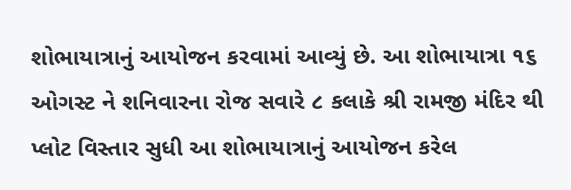શોભાયાત્રાનું આયોજન કરવામાં આવ્યું છે. આ શોભાયાત્રા ૧૬ ઓગસ્ટ ને શનિવારના રોજ સવારે ૮ કલાકે શ્રી રામજી મંદિર થી પ્લોટ વિસ્તાર સુધી આ શોભાયાત્રાનું આયોજન કરેલ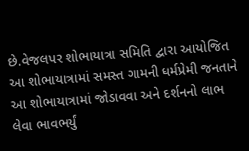છે.વેજલપર શોભાયાત્રા સમિતિ દ્વારા આયોજિત આ શોભાયાત્રામાં સમસ્ત ગામની ધર્મપ્રેમી જનતાને આ શોભાયાત્રામાં જોડાવવા અને દર્શનનો લાભ લેવા ભાવભર્યું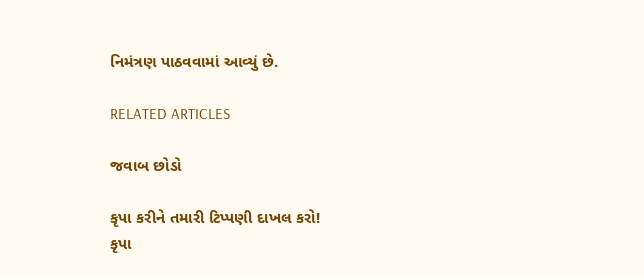નિમંત્રણ પાઠવવામાં આવ્યું છે.

RELATED ARTICLES

જવાબ છોડો

કૃપા કરીને તમારી ટિપ્પણી દાખલ કરો!
કૃપા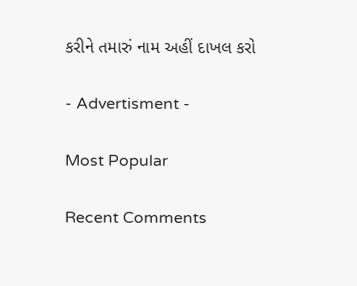કરીને તમારું નામ અહીં દાખલ કરો

- Advertisment -

Most Popular

Recent Comments